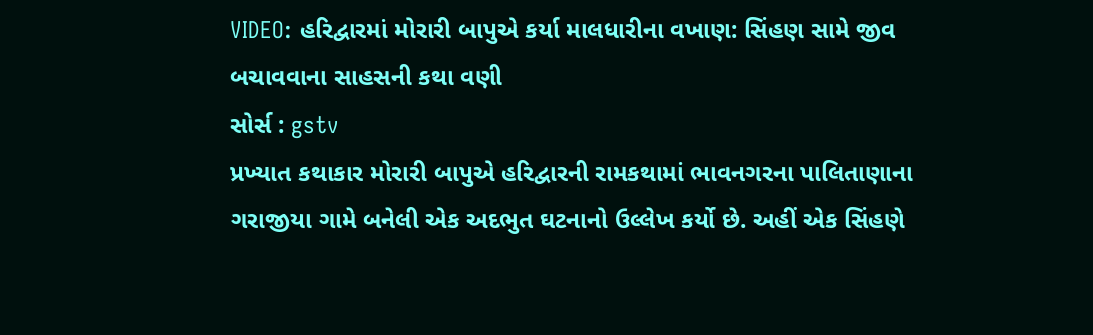VIDEO: હરિદ્વારમાં મોરારી બાપુએ કર્યા માલધારીના વખાણ: સિંહણ સામે જીવ બચાવવાના સાહસની કથા વણી
સોર્સ : gstv
પ્રખ્યાત કથાકાર મોરારી બાપુએ હરિદ્વારની રામકથામાં ભાવનગરના પાલિતાણાના ગરાજીયા ગામે બનેલી એક અદભુત ઘટનાનો ઉલ્લેખ કર્યો છે. અહીં એક સિંહણે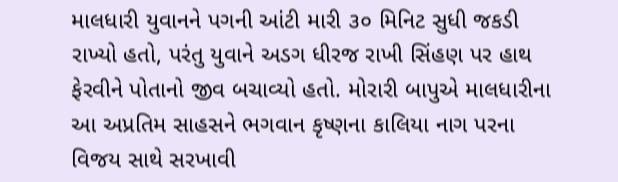માલધારી યુવાનને પગની આંટી મારી ૩૦ મિનિટ સુધી જકડી રાખ્યો હતો, પરંતુ યુવાને અડગ ધીરજ રાખી સિંહણ પર હાથ ફેરવીને પોતાનો જીવ બચાવ્યો હતો. મોરારી બાપુએ માલધારીના આ અપ્રતિમ સાહસને ભગવાન કૃષ્ણના કાલિયા નાગ પરના વિજય સાથે સરખાવી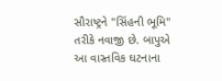સૌરાષ્ટ્રને "સિંહની ભૂમિ" તરીકે નવાજી છે. બાપુએ આ વાસ્તવિક ઘટનાના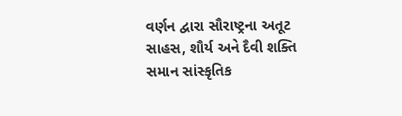વર્ણન દ્વારા સૌરાષ્ટ્રના અતૂટ સાહસ, શૌર્ય અને દૈવી શક્તિ સમાન સાંસ્કૃતિક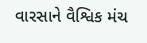વારસાને વૈશ્વિક મંચ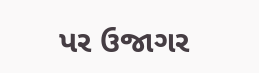પર ઉજાગર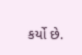કર્યો છે.